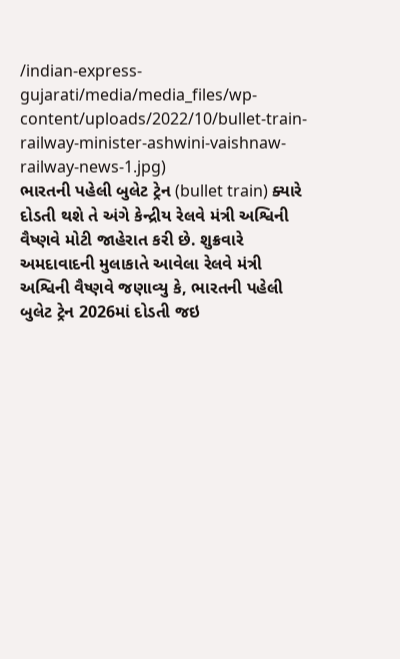/indian-express-gujarati/media/media_files/wp-content/uploads/2022/10/bullet-train-railway-minister-ashwini-vaishnaw-railway-news-1.jpg)
ભારતની પહેલી બુલેટ ટ્રેન (bullet train) ક્યારે દોડતી થશે તે અંગે કેન્દ્રીય રેલવે મંત્રી અશ્વિની વૈષ્ણવે મોટી જાહેરાત કરી છે. શુક્રવારે અમદાવાદની મુલાકાતે આવેલા રેલવે મંત્રી અશ્વિની વૈષ્ણવે જણાવ્યુ કે, ભારતની પહેલી બુલેટ ટ્રેન 2026માં દોડતી જઇ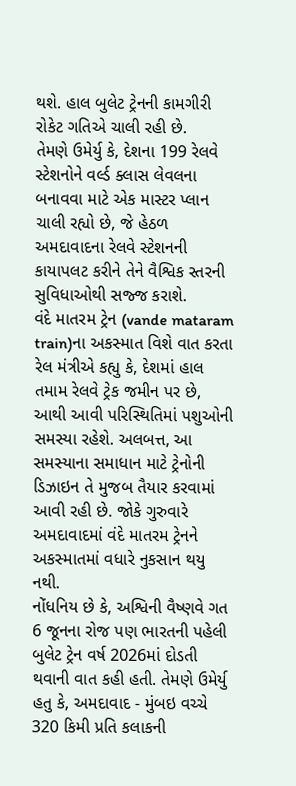થશે. હાલ બુલેટ ટ્રેનની કામગીરી રોકેટ ગતિએ ચાલી રહી છે.
તેમણે ઉમેર્યુ કે, દેશના 199 રેલવે સ્ટેશનોને વર્લ્ડ ક્લાસ લેવલના બનાવવા માટે એક માસ્ટર પ્લાન ચાલી રહ્યો છે, જે હેઠળ અમદાવાદના રેલવે સ્ટેશનની કાયાપલટ કરીને તેને વૈશ્વિક સ્તરની સુવિધાઓથી સજ્જ કરાશે.
વંદે માતરમ ટ્રેન (vande mataram train)ના અકસ્માત વિશે વાત કરતા રેલ મંત્રીએ કહ્યુ કે, દેશમાં હાલ તમામ રેલવે ટ્રેક જમીન પર છે, આથી આવી પરિસ્થિતિમાં પશુઓની સમસ્યા રહેશે. અલબત્ત, આ સમસ્યાના સમાધાન માટે ટ્રેનોની ડિઝાઇન તે મુજબ તૈયાર કરવામાં આવી રહી છે. જોકે ગુરુવારે અમદાવાદમાં વંદે માતરમ ટ્રેનને અકસ્માતમાં વધારે નુકસાન થયુ નથી.
નોંધનિય છે કે, અશ્વિની વૈષ્ણવે ગત 6 જૂનના રોજ પણ ભારતની પહેલી બુલેટ ટ્રેન વર્ષ 2026માં દોડતી થવાની વાત કહી હતી. તેમણે ઉમેર્યુ હતુ કે, અમદાવાદ - મુંબઇ વચ્ચે 320 કિમી પ્રતિ કલાકની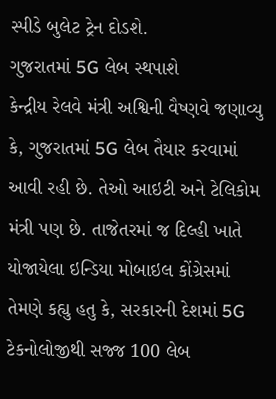સ્પીડે બુલેટ ટ્રેન દોડશે.
ગુજરાતમાં 5G લેબ સ્થપાશે
કેન્દ્રીય રેલવે મંત્રી અશ્વિની વૈષ્ણવે જણાવ્યુ કે, ગુજરાતમાં 5G લેબ તૈયાર કરવામાં આવી રહી છે. તેઓ આઇટી અને ટેલિકોમ મંત્રી પણ છે. તાજેતરમાં જ દિલ્હી ખાતે યોજાયેલા ઇન્ડિયા મોબાઇલ કોંગ્રેસમાં તેમણે કહ્યુ હતુ કે, સરકારની દેશમાં 5G ટેકનોલોજીથી સજ્જ 100 લેબ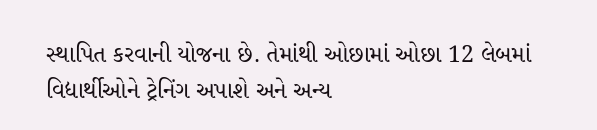સ્થાપિત કરવાની યોજના છે. તેમાંથી ઓછામાં ઓછા 12 લેબમાં વિદ્યાર્થીઓને ટ્રેનિંગ અપાશે અને અન્ય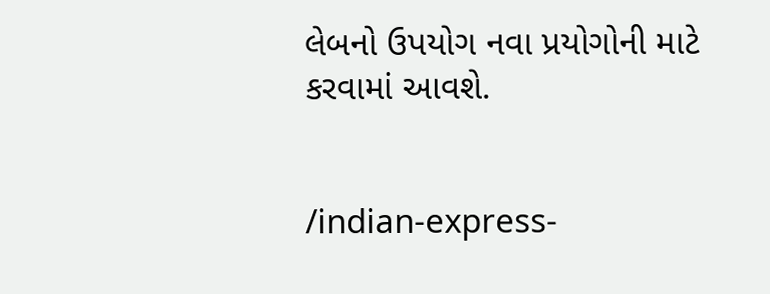લેબનો ઉપયોગ નવા પ્રયોગોની માટે કરવામાં આવશે.


/indian-express-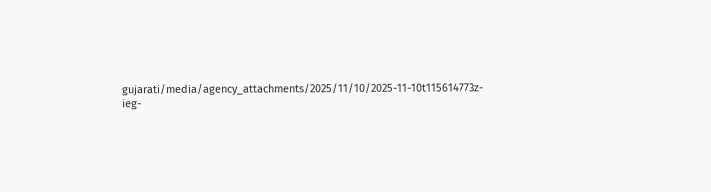gujarati/media/agency_attachments/2025/11/10/2025-11-10t115614773z-ieg-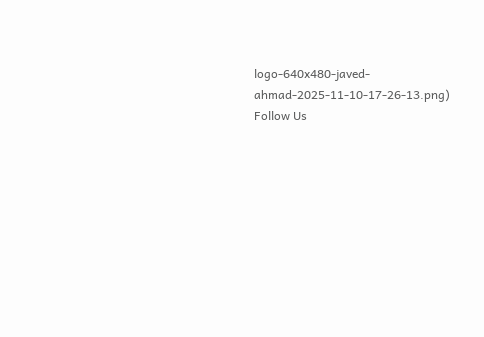logo-640x480-javed-ahmad-2025-11-10-17-26-13.png)
Follow Us